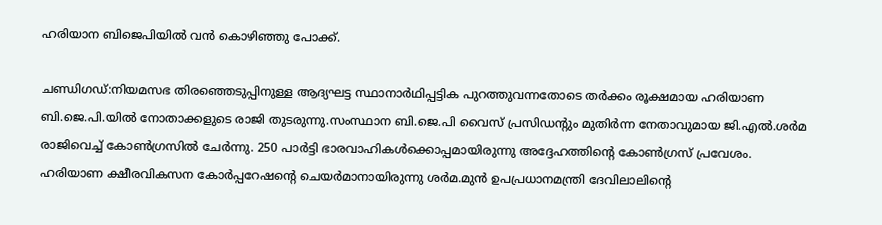ഹരിയാന ബിജെപിയിൽ വൻ കൊഴിഞ്ഞു പോക്ക്.

ചണ്ഡിഗഡ്:നിയമസഭ തിരഞ്ഞെടുപ്പിനുള്ള ആദ്യഘട്ട സ്ഥാനാർഥിപ്പട്ടിക പുറത്തുവന്നതോടെ തർക്കം രൂക്ഷമായ ഹരിയാണ ബി.ജെ.പി.യില്‍ നോതാക്കളുടെ രാജി തുടരുന്നു.സംസ്ഥാന ബി.ജെ.പി വൈസ് പ്രസിഡന്റും മുതിർന്ന നേതാവുമായ ജി.എല്‍.ശർമ രാജിവെച്ച്‌ കോണ്‍ഗ്രസില്‍ ചേർന്നു. 250 പാർട്ടി ഭാരവാഹികള്‍ക്കൊപ്പമായിരുന്നു അദ്ദേഹത്തിന്റെ കോണ്‍ഗ്രസ് പ്രവേശം. ഹരിയാണ ക്ഷീരവികസന കോർപ്പറേഷന്റെ ചെയർമാനായിരുന്നു ശർമ.മുൻ ഉപപ്രധാനമന്ത്രി ദേവിലാലിന്റെ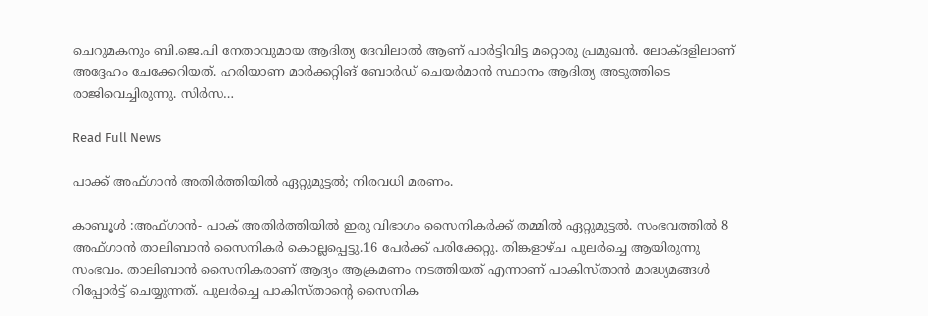ചെറുമകനും ബി.ജെ.പി നേതാവുമായ ആദിത്യ ദേവിലാല്‍ ആണ് പാർട്ടിവിട്ട മറ്റൊരു പ്രമുഖൻ. ലോക്ദളിലാണ് അദ്ദേഹം ചേക്കേറിയത്. ഹരിയാണ മാർക്കറ്റിങ് ബോർഡ് ചെയർമാൻ സ്ഥാനം ആദിത്യ അടുത്തിടെ രാജിവെച്ചിരുന്നു. സിർസ…

Read Full News

പാക്ക് അഫ്ഗാൻ അതിർത്തിയിൽ ഏറ്റുമുട്ടൽ; നിരവധി മരണം.

കാബൂൾ :അഫ്ഗാൻ- പാക് അതിർത്തിയില്‍ ഇരു വിഭാഗം സൈനികർക്ക് തമ്മില്‍ ഏറ്റുമുട്ടല്‍. സംഭവത്തില്‍ 8 അഫ്ഗാൻ താലിബാൻ സൈനികർ കൊല്ലപ്പെട്ടു.16 പേർക്ക് പരിക്കേറ്റു. തിങ്കളാഴ്ച പുലർച്ചെ ആയിരുന്നു സംഭവം. താലിബാൻ സൈനികരാണ് ആദ്യം ആക്രമണം നടത്തിയത് എന്നാണ് പാകിസ്താൻ മാദ്ധ്യമങ്ങള്‍ റിപ്പോർട്ട് ചെയ്യുന്നത്. പുലർച്ചെ പാകിസ്താന്റെ സൈനിക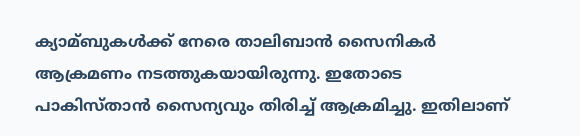ക്യാമ്ബുകള്‍ക്ക് നേരെ താലിബാൻ സൈനികർ ആക്രമണം നടത്തുകയായിരുന്നു. ഇതോടെ പാകിസ്താൻ സൈന്യവും തിരിച്ച്‌ ആക്രമിച്ചു. ഇതിലാണ്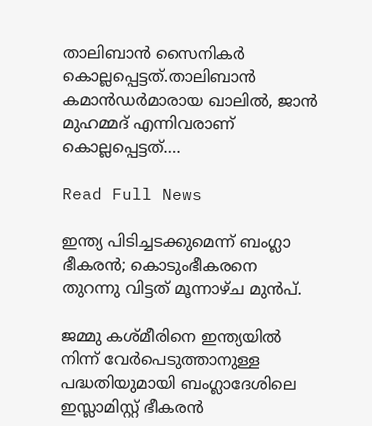താലിബാൻ സൈനികർ കൊല്ലപ്പെട്ടത്.താലിബാൻ കമാൻഡർമാരായ ഖാലില്‍, ജാൻ മുഹമ്മദ് എന്നിവരാണ് കൊല്ലപ്പെട്ടത്….

Read Full News

ഇന്ത്യ പിടിച്ചടക്കുമെന്ന് ബംഗ്ലാ ഭീകരൻ; കൊടുംഭീകരനെ തുറന്നു വിട്ടത് മൂന്നാഴ്ച മുൻപ്.

ജമ്മു കശ്മീരിനെ ഇന്ത്യയില്‍ നിന്ന് വേർപെടുത്താനുള്ള പദ്ധതിയുമായി ബംഗ്ലാദേശിലെ ഇസ്ലാമിസ്റ്റ് ഭീകരൻ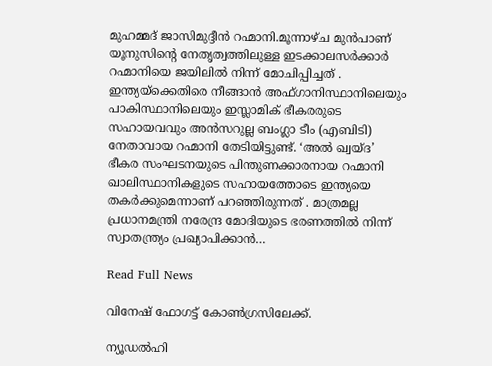മുഹമ്മദ് ജാസിമുദ്ദീൻ റഹ്മാനി.മൂന്നാഴ്ച മുൻപാണ് യൂനുസിന്റെ നേതൃത്വത്തിലുള്ള ഇടക്കാലസർക്കാർ റഹ്മാനിയെ ജയിലില്‍ നിന്ന് മോചിപ്പിച്ചത് . ഇന്ത്യയ്‌ക്കെതിരെ നീങ്ങാൻ അഫ്ഗാനിസ്ഥാനിലെയും പാകിസ്ഥാനിലെയും ഇസ്ലാമിക് ഭീകരരുടെ സഹായവവും അൻസറുല്ല ബംഗ്ലാ ടീം (എബിടി) നേതാവായ റഹ്മാനി തേടിയിട്ടുണ്ട്. ‘അല്‍ ഖ്വയ്ദ’ ഭീകര സംഘടനയുടെ പിന്തുണക്കാരനായ റഹ്മാനി ഖാലിസ്ഥാനികളുടെ സഹായത്തോടെ ഇന്ത്യയെ തകർക്കുമെന്നാണ് പറഞ്ഞിരുന്നത് . മാത്രമല്ല പ്രധാനമന്ത്രി നരേന്ദ്ര മോദിയുടെ ഭരണത്തില്‍ നിന്ന് സ്വാതന്ത്ര്യം പ്രഖ്യാപിക്കാൻ…

Read Full News

വിനേഷ് ഫോഗട്ട് കോൺഗ്രസിലേക്ക്.

ന്യൂഡൽഹി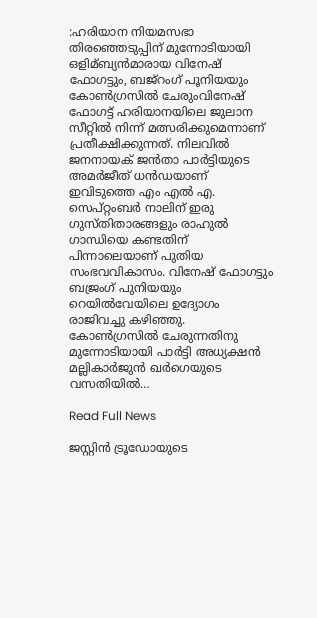:ഹരിയാന നിയമസഭാ തിരഞ്ഞെടുപ്പിന് മുന്നോടിയായി ഒളിമ്ബ്യന്‍മാരായ വിനേഷ് ഫോഗട്ടും, ബജ്‌റംഗ് പൂനിയയും കോണ്‍ഗ്രസില്‍ ചേരുംവിനേഷ് ഫോഗട്ട് ഹരിയാനയിലെ ജുലാന സീറ്റില്‍ നിന്ന് മത്സരിക്കുമെന്നാണ് പ്രതീക്ഷിക്കുന്നത്. നിലവില്‍ ജനനായക് ജന്‍താ പാര്‍ട്ടിയുടെ അമര്‍ജീത് ധന്‍ഡയാണ് ഇവിടുത്തെ എം എല്‍ എ. സെപ്റ്റംബര്‍ നാലിന് ഇരു ഗുസ്തിതാരങ്ങളും രാഹുല്‍ ഗാന്ധിയെ കണ്ടതിന് പിന്നാലെയാണ് പുതിയ സംഭവവികാസം. വിനേഷ് ഫോഗട്ടും ബജ്രംഗ് പുനിയയും റെയില്‍വേയിലെ ഉദ്യോഗം രാജിവച്ചു കഴിഞ്ഞു. കോണ്‍ഗ്രസില്‍ ചേരുന്നതിനു മുന്നോടിയായി പാര്‍ട്ടി അധ്യക്ഷന്‍ മല്ലികാര്‍ജുന്‍ ഖര്‍ഗെയുടെ വസതിയില്‍…

Read Full News

ജസ്റ്റിൻ ട്രൂഡോയുടെ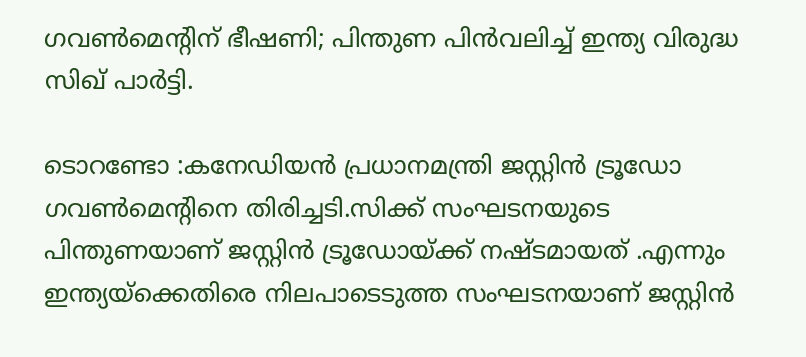ഗവൺമെന്റിന് ഭീഷണി; പിന്തുണ പിൻവലിച്ച് ഇന്ത്യ വിരുദ്ധ സിഖ് പാർട്ടി.

ടൊറണ്ടോ :കനേഡിയൻ പ്രധാനമന്ത്രി ജസ്റ്റിൻ ട്രൂഡോ ഗവൺമെന്റിനെ തിരിച്ചടി.സിക്ക് സംഘടനയുടെ പിന്തുണയാണ് ജസ്റ്റിൻ ട്രൂഡോയ്ക്ക് നഷ്ടമായത് .എന്നും ഇന്ത്യയ്ക്കെതിരെ നിലപാടെടുത്ത സംഘടനയാണ് ജസ്റ്റിൻ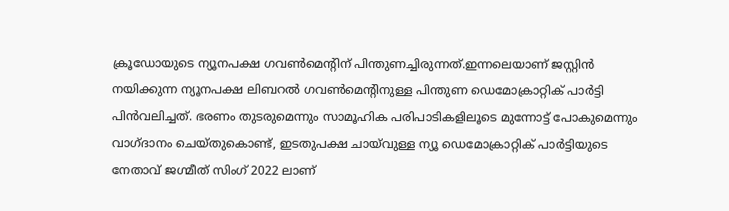ക്രൂഡോയുടെ ന്യൂനപക്ഷ ഗവൺമെന്റിന് പിന്തുണച്ചിരുന്നത്.ഇന്നലെയാണ് ജസ്റ്റിൻ നയിക്കുന്ന ന്യൂനപക്ഷ ലിബറൽ ഗവൺമെൻ്റിനുള്ള പിന്തുണ ഡെമോക്രാറ്റിക് പാർട്ടി പിൻവലിച്ചത്. ഭരണം തുടരുമെന്നും സാമൂഹിക പരിപാടികളിലൂടെ മുന്നോട്ട് പോകുമെന്നും വാഗ്ദാനം ചെയ്തുകൊണ്ട്, ഇടതുപക്ഷ ചായ്‌വുള്ള ന്യൂ ഡെമോക്രാറ്റിക് പാർട്ടിയുടെ നേതാവ് ജഗ്മീത് സിംഗ് 2022 ലാണ്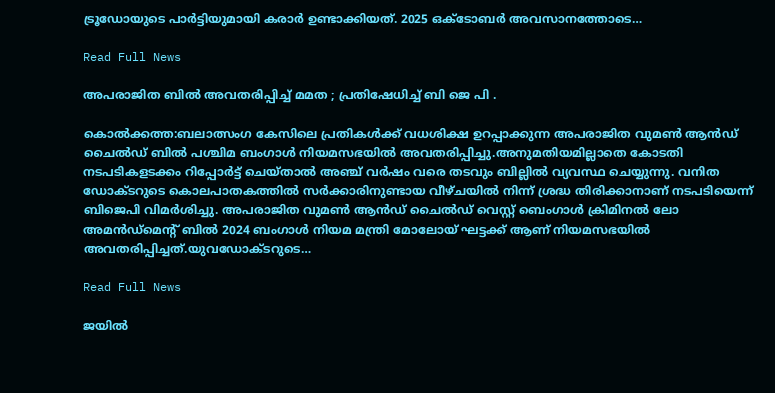ട്രൂഡോയുടെ പാർട്ടിയുമായി കരാർ ഉണ്ടാക്കിയത്. 2025 ഒക്ടോബർ അവസാനത്തോടെ…

Read Full News

അപരാജിത ബിൽ അവതരിപ്പിച്ച് മമത ; പ്രതിഷേധിച്ച് ബി ജെ പി .

കൊൽക്കത്ത:ബലാത്സംഗ കേസിലെ പ്രതികള്‍ക്ക് വധശിക്ഷ ഉറപ്പാക്കുന്ന അപരാജിത വുമണ്‍ ആൻഡ് ചൈല്‍ഡ് ബില്‍ പശ്ചിമ ബംഗാള്‍ നിയമസഭയില്‍ അവതരിപ്പിച്ചു.അനുമതിയമില്ലാതെ കോടതി നടപടികളടക്കം റിപ്പോര്‍ട്ട് ചെയ്താല്‍ അഞ്ച് വര്‍ഷം വരെ തടവും ബില്ലില്‍ വ്യവസ്ഥ ചെയ്യുന്നു. വനിത ഡോക്ടറുടെ കൊലപാതകത്തില്‍ സർക്കാരിനുണ്ടായ വീഴ്ചയില്‍ നിന്ന് ശ്രദ്ധ തിരിക്കാനാണ് നടപടിയെന്ന് ബിജെപി വിമർശിച്ചു. അപരാജിത വുമണ്‍ ആൻഡ് ചൈല്‍ഡ് വെസ്റ്റ് ബെംഗാള്‍ ക്രിമിനല്‍ ലോ അമൻഡ്മെന്‍റ് ബില്‍ 2024 ബംഗാള്‍ നിയമ മന്ത്രി മോലോയ് ഘട്ടക്ക് ആണ് നിയമസഭയില്‍ അവതരിപ്പിച്ചത്.യുവഡോക്ടറുടെ…

Read Full News

ജയിൽ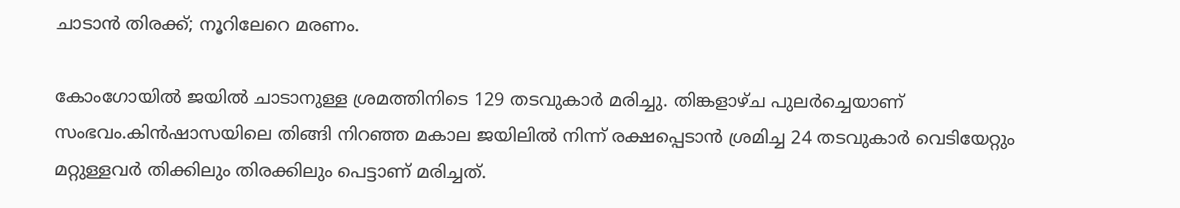ചാടാൻ തിരക്ക്; നൂറിലേറെ മരണം.

കോംഗോയില്‍ ജയില്‍ ചാടാനുള്ള ശ്രമത്തിനിടെ 129 തടവുകാര്‍ മരിച്ചു. തിങ്കളാഴ്ച പുലര്‍ച്ചെയാണ് സംഭവം.കിന്‍ഷാസയിലെ തിങ്ങി നിറഞ്ഞ മകാല ജയിലില്‍ നിന്ന് രക്ഷപ്പെടാന്‍ ശ്രമിച്ച 24 തടവുകാര്‍ വെടിയേറ്റും മറ്റുള്ളവര്‍ തിക്കിലും തിരക്കിലും പെട്ടാണ് മരിച്ചത്.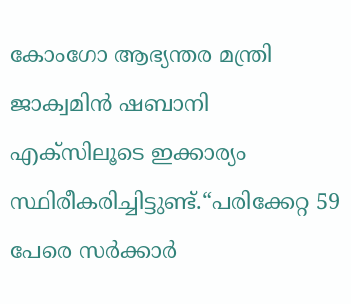കോംഗോ ആഭ്യന്തര മന്ത്രി ജാക്വമിന്‍ ഷബാനി എക്‌സിലൂടെ ഇക്കാര്യം സ്ഥിരീകരിച്ചിട്ടുണ്ട്.“പരിക്കേറ്റ 59 പേരെ സർക്കാർ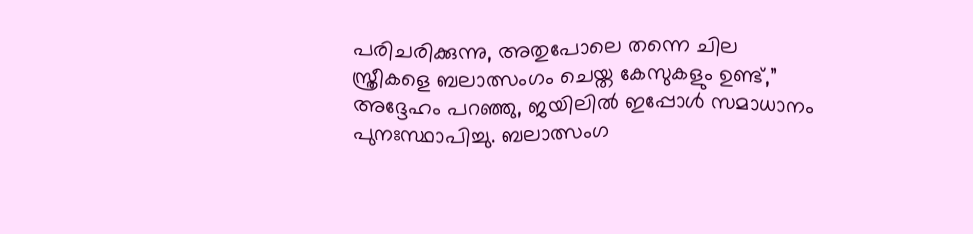പരിചരിക്കുന്നു, അതുപോലെ തന്നെ ചില സ്ത്രീകളെ ബലാത്സംഗം ചെയ്ത കേസുകളും ഉണ്ട്,” അദ്ദേഹം പറഞ്ഞു, ജയിലിൽ ഇപ്പോൾ സമാധാനം പുനഃസ്ഥാപിച്ചു. ബലാത്സംഗ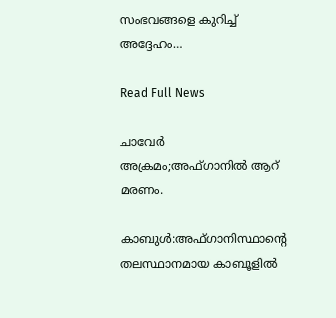സംഭവങ്ങളെ കുറിച്ച് അദ്ദേഹം…

Read Full News

ചാവേർ അക്രമം;അഫ്ഗാനിൽ ആറ് മരണം.

കാബുൾ:അഫ്ഗാനിസ്ഥാൻ്റെ തലസ്ഥാനമായ കാബൂളിൽ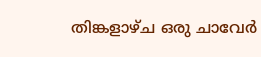തിങ്കളാഴ്ച ഒരു ചാവേർ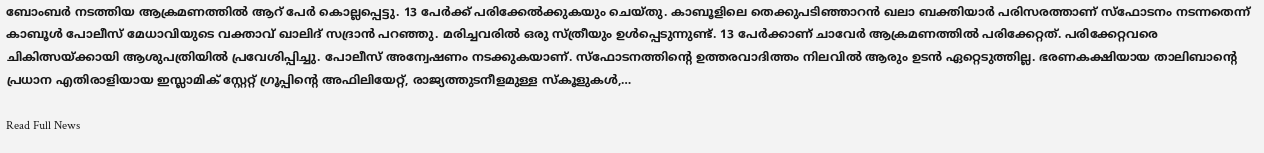ബോംബർ നടത്തിയ ആക്രമണത്തിൽ ആറ് പേർ കൊല്ലപ്പെട്ടു. 13 പേർക്ക് പരിക്കേൽക്കുകയും ചെയ്തു. കാബൂളിലെ തെക്കുപടിഞ്ഞാറൻ ഖലാ ബക്തിയാർ പരിസരത്താണ് സ്‌ഫോടനം നടന്നതെന്ന് കാബൂൾ പോലീസ് മേധാവിയുടെ വക്താവ് ഖാലിദ് സദ്രാൻ പറഞ്ഞു. മരിച്ചവരിൽ ഒരു സ്ത്രീയും ഉൾപ്പെടുന്നുണ്ട്. 13 പേർക്കാണ് ചാവേർ ആക്രമണത്തിൽ പരിക്കേറ്റത്. പരിക്കേറ്റവരെ ചികിത്സയ്ക്കായി ആശുപത്രിയിൽ പ്രവേശിപ്പിച്ചു. പോലീസ് അന്വേഷണം നടക്കുകയാണ്. സ്‌ഫോടനത്തിൻ്റെ ഉത്തരവാദിത്തം നിലവിൽ ആരും ഉടൻ ഏറ്റെടുത്തില്ല. ഭരണകക്ഷിയായ താലിബാൻ്റെ പ്രധാന എതിരാളിയായ ഇസ്ലാമിക് സ്റ്റേറ്റ് ഗ്രൂപ്പിൻ്റെ അഫിലിയേറ്റ്, രാജ്യത്തുടനീളമുള്ള സ്കൂളുകൾ,…

Read Full News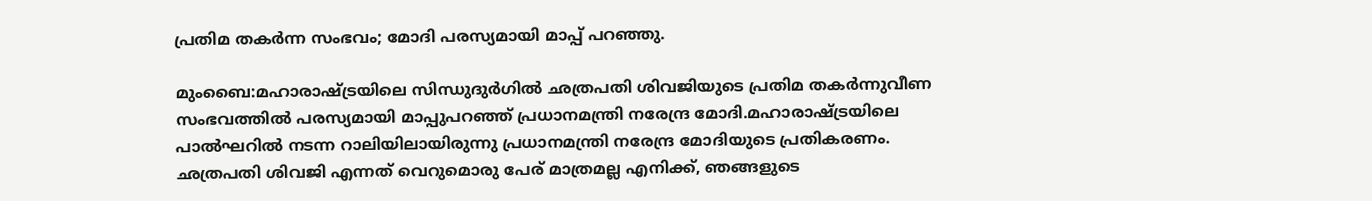പ്രതിമ തകർന്ന സംഭവം; മോദി പരസ്യമായി മാപ്പ് പറഞ്ഞു.

മുംബൈ:മഹാരാഷ്ട്രയിലെ സിന്ധുദുർഗില്‍ ഛത്രപതി ശിവജിയുടെ പ്രതിമ തകർന്നുവീണ സംഭവത്തില്‍ പരസ്യമായി മാപ്പുപറഞ്ഞ് പ്രധാനമന്ത്രി നരേന്ദ്ര മോദി.മഹാരാഷ്ട്രയിലെ പാല്‍ഘറില്‍ നടന്ന റാലിയിലായിരുന്നു പ്രധാനമന്ത്രി നരേന്ദ്ര മോദിയുടെ പ്രതികരണം. ഛത്രപതി ശിവജി എന്നത് വെറുമൊരു പേര് മാത്രമല്ല എനിക്ക്, ഞങ്ങളുടെ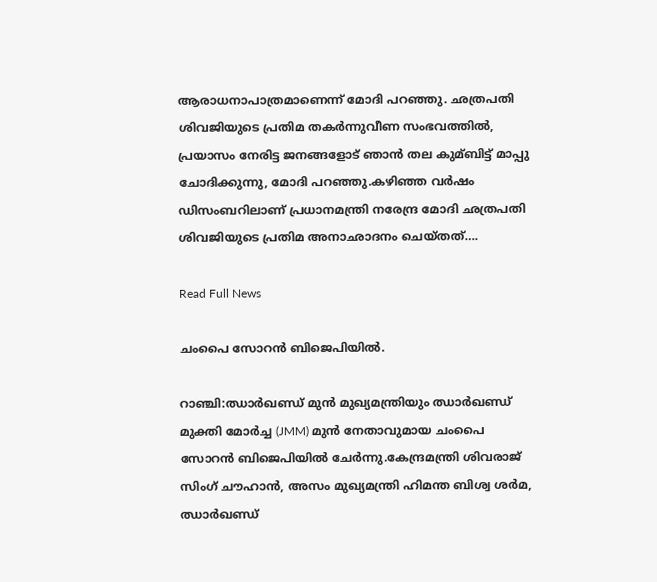ആരാധനാപാത്രമാണെന്ന് മോദി പറഞ്ഞു. ഛത്രപതി ശിവജിയുടെ പ്രതിമ തകർന്നുവീണ സംഭവത്തില്‍, പ്രയാസം നേരിട്ട ജനങ്ങളോട് ഞാൻ തല കുമ്ബിട്ട് മാപ്പു ചോദിക്കുന്നു, മോദി പറഞ്ഞു.കഴിഞ്ഞ വർഷം ഡിസംബറിലാണ് പ്രധാനമന്ത്രി നരേന്ദ്ര മോദി ഛത്രപതി ശിവജിയുടെ പ്രതിമ അനാഛാദനം ചെയ്തത്….

Read Full News

ചംപൈ സോറൻ ബിജെപിയില്‍.

റാഞ്ചി:ഝാർഖണ്ഡ് മുൻ മുഖ്യമന്ത്രിയും ഝാർഖണ്ഡ് മുക്തി മോർച്ച (JMM) മുൻ നേതാവുമായ ചംപൈ സോറൻ ബിജെപിയില്‍ ചേർന്നു.കേന്ദ്രമന്ത്രി ശിവരാജ് സിംഗ് ചൗഹാൻ, അസം മുഖ്യമന്ത്രി ഹിമന്ത ബിശ്വ ശർമ, ഝാർഖണ്ഡ്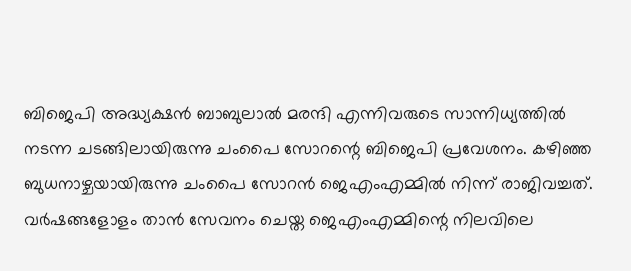ബിജെപി അദ്ധ്യക്ഷൻ ബാബുലാല്‍ മരന്ദി എന്നിവരുടെ സാന്നിധ്യത്തില്‍ നടന്ന ചടങ്ങിലായിരുന്നു ചംപൈ സോറന്റെ ബിജെപി പ്രവേശനം. കഴിഞ്ഞ ബുധനാഴ്ചയായിരുന്നു ചംപൈ സോറൻ ജെഎംഎമ്മില്‍ നിന്ന് രാജിവച്ചത്. വർഷങ്ങളോളം താൻ സേവനം ചെയ്ത ജെഎംഎമ്മിന്റെ നിലവിലെ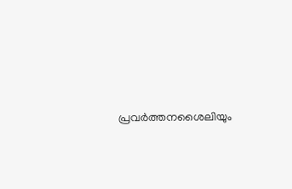പ്രവർത്തനശൈലിയും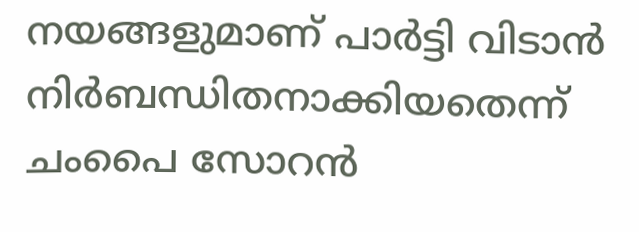നയങ്ങളുമാണ് പാർട്ടി വിടാൻ നിർബന്ധിതനാക്കിയതെന്ന് ചംപൈ സോറൻ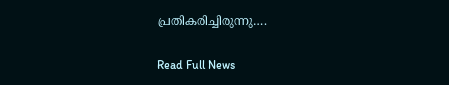പ്രതികരിച്ചിരുന്നു….

Read Full News